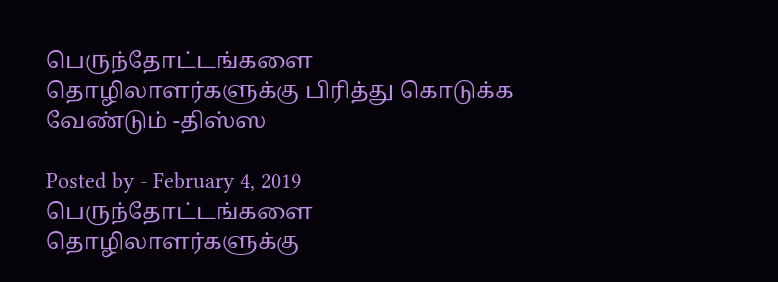பெருந்தோட்டங்களை தொழிலாளர்களுக்கு பிரித்து கொடுக்க வேண்டும் -திஸ்ஸ

Posted by - February 4, 2019
பெருந்தோட்டங்களை தொழிலாளர்களுக்கு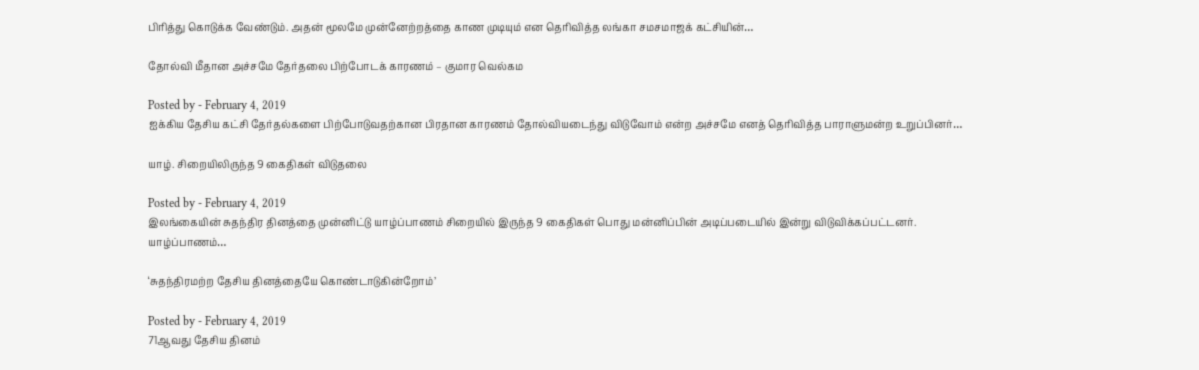பிரித்து கொடுக்க வேண்டும். அதன் மூலமே முன்னேற்றத்தை காண முடியும் என தெரிவித்த லங்கா சமசமாஜக் கட்சியின்…

தோல்வி மீதான அச்சமே தேர்தலை பிற்போடக் காரணம் – குமார வெல்கம

Posted by - February 4, 2019
ஐக்கிய தேசிய கட்சி தேர்தல்களை பிற்போடுவதற்கான பிரதான காரணம் தோல்வியடைந்து விடுவோம் என்ற அச்சமே எனத் தெரிவித்த பாராளுமன்ற உறுப்பினர்…

யாழ். சிறையிலிருந்த 9 கைதிகள் விடுதலை

Posted by - February 4, 2019
இலங்கையின் சுதந்திர தினத்தை முன்னிட்டு யாழ்ப்பாணம் சிறையில் இருந்த 9 கைதிகள் பொது மன்னிப்பின் அடிப்படையில் இன்று விடுவிக்கப்பட்டனர். யாழ்ப்பாணம்…

‘சுதந்திரமற்ற தேசிய தினத்தையே கொண்டாடுகின்றோம்’

Posted by - February 4, 2019
71ஆவது தேசிய தினம்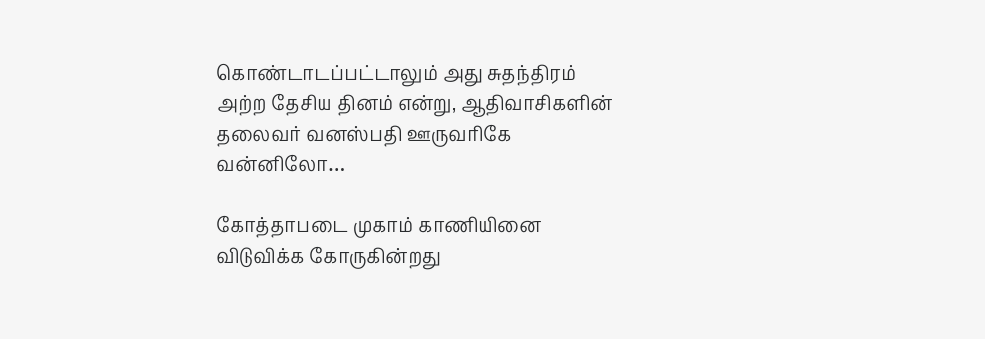கொண்டாடப்பட்டாலும் அது சுதந்திரம் அற்ற தேசிய தினம் என்று, ஆதிவாசிகளின் தலைவர் வனஸ்பதி ஊருவரிகே வன்னிலோ…

கோத்தாபடை முகாம் காணியினை விடுவிக்க கோருகின்றது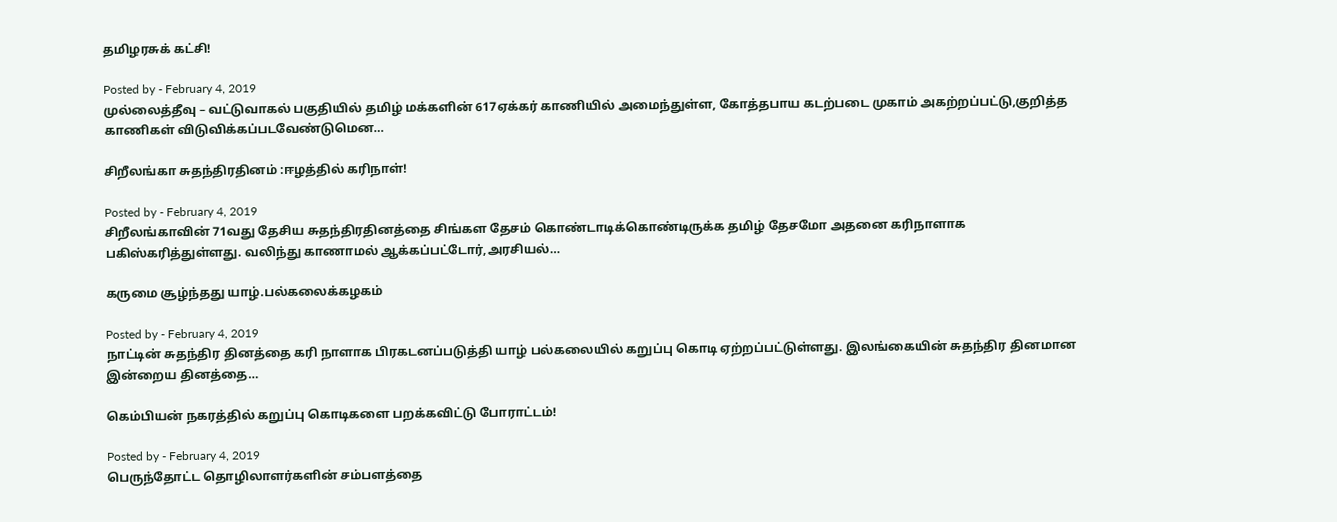தமிழரசுக் கட்சி!

Posted by - February 4, 2019
முல்லைத்தீவு – வட்டுவாகல் பகுதியில் தமிழ் மக்களின் 617ஏக்கர் காணியில் அமைந்துள்ள, கோத்தபாய கடற்படை முகாம் அகற்றப்பட்டு,குறித்த காணிகள் விடுவிக்கப்படவேண்டுமென…

சிறீலங்கா சுதந்திரதினம் :ஈழத்தில் கரிநாள்!

Posted by - February 4, 2019
சிறீலங்காவின் 71வது தேசிய சுதந்திரதினத்தை சிங்கள தேசம் கொண்டாடிக்கொண்டிருக்க தமிழ் தேசமோ அதனை கரிநாளாக பகிஸ்கரித்துள்ளது. வலிந்து காணாமல் ஆக்கப்பட்டோர்,அரசியல்…

கருமை சூழ்ந்தது யாழ்.பல்கலைக்கழகம்

Posted by - February 4, 2019
நாட்டின் சுதந்திர தினத்தை கரி நாளாக பிரகடனப்படுத்தி யாழ் பல்கலையில் கறுப்பு கொடி ஏற்றப்பட்டுள்ளது. இலங்கையின் சுதந்திர தினமான இன்றைய தினத்தை…

கெம்பியன் நகரத்தில் கறுப்பு கொடிகளை பறக்கவிட்டு போராட்டம்!

Posted by - February 4, 2019
பெருந்தோட்ட தொழிலாளர்களின் சம்பளத்தை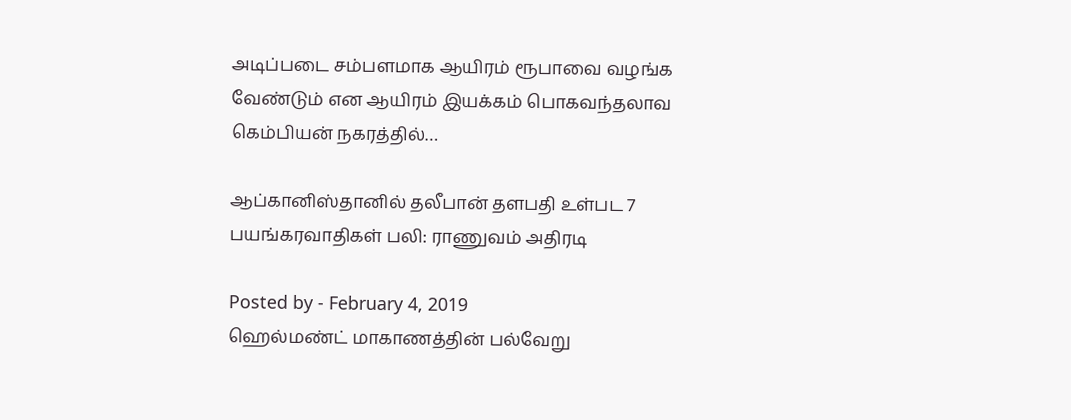அடிப்படை சம்பளமாக ஆயிரம் ரூபாவை வழங்க வேண்டும் என ஆயிரம் இயக்கம் பொகவந்தலாவ கெம்பியன் நகரத்தில்…

ஆப்கானிஸ்தானில் தலீபான் தளபதி உள்பட 7 பயங்கரவாதிகள் பலி: ராணுவம் அதிரடி

Posted by - February 4, 2019
ஹெல்மண்ட் மாகாணத்தின் பல்வேறு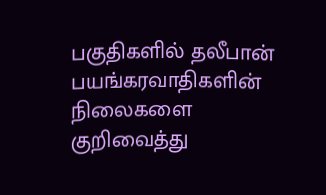பகுதிகளில் தலீபான் பயங்கரவாதிகளின் நிலைகளை குறிவைத்து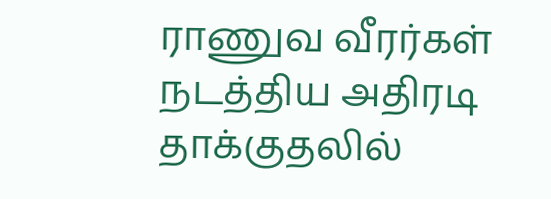ராணுவ வீரர்கள் நடத்திய அதிரடி தாக்குதலில்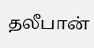தலீபான்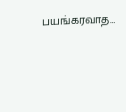பயங்கரவாத…